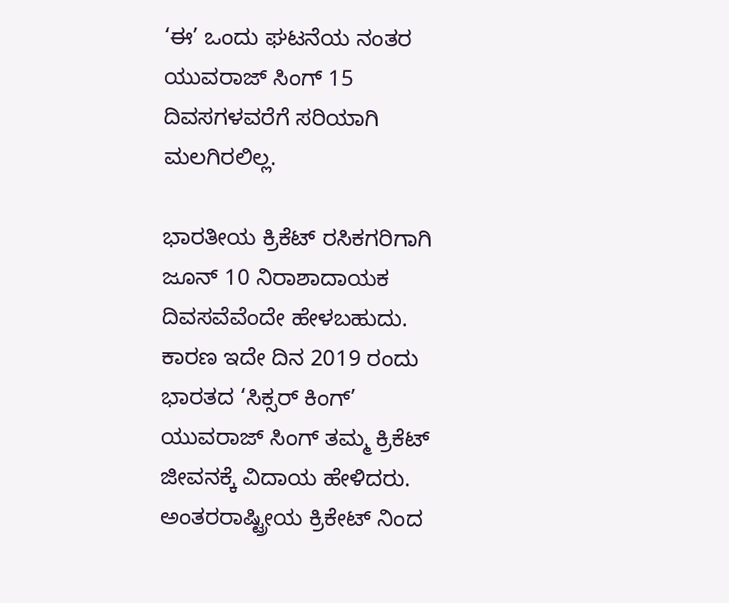‘ಈ’ ಒಂದು ಘಟನೆಯ ನಂತರ ಯುವರಾಜ್ ಸಿಂಗ್ 15 ದಿವಸಗಳವರೆಗೆ ಸರಿಯಾಗಿ ಮಲಗಿರಲಿಲ್ಲ.

ಭಾರತೀಯ ಕ್ರಿಕೆಟ್ ರಸಿಕಗರಿಗಾಗಿ ಜೂನ್ 10 ನಿರಾಶಾದಾಯಕ ದಿವಸವೆವೆಂದೇ ಹೇಳಬಹುದು. ಕಾರಣ ಇದೇ ದಿನ 2019 ರಂದು ಭಾರತದ ‘ಸಿಕ್ಸರ್ ಕಿಂಗ್’ ಯುವರಾಜ್ ಸಿಂಗ್ ತಮ್ಮ ಕ್ರಿಕೆಟ್ ಜೀವನಕ್ಕೆ ವಿದಾಯ ಹೇಳಿದರು. ಅಂತರರಾಷ್ಟ್ರೀಯ ಕ್ರಿಕೇಟ್ ನಿಂದ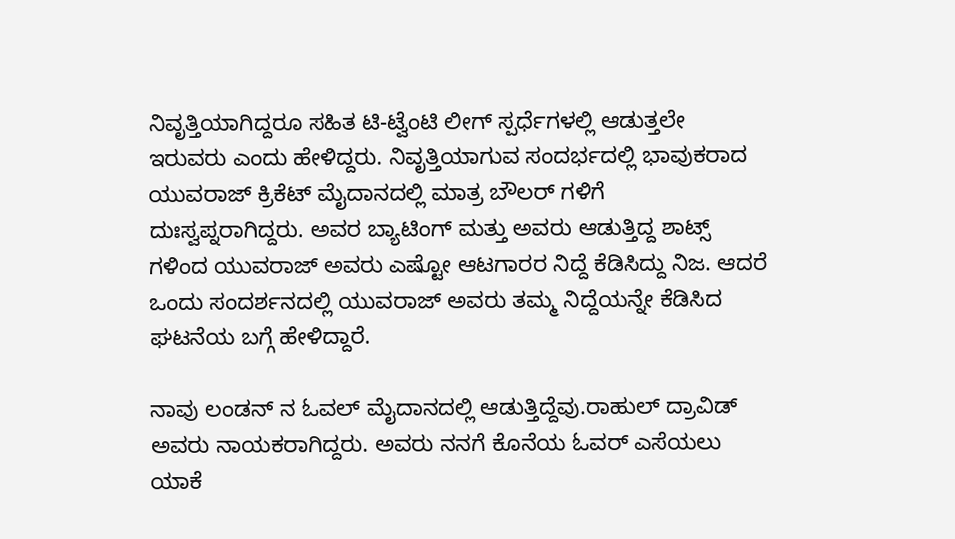ನಿವೃತ್ತಿಯಾಗಿದ್ದರೂ ಸಹಿತ ಟಿ-ಟ್ವೆಂಟಿ ಲೀಗ್ ಸ್ಪರ್ಧೆಗಳಲ್ಲಿ ಆಡುತ್ತಲೇ ಇರುವರು ಎಂದು ಹೇಳಿದ್ದರು. ನಿವೃತ್ತಿಯಾಗುವ ಸಂದರ್ಭದಲ್ಲಿ ಭಾವುಕರಾದ ಯುವರಾಜ್ ಕ್ರಿಕೆಟ್ ಮೈದಾನದಲ್ಲಿ ಮಾತ್ರ ಬೌಲರ್ ಗಳಿಗೆ ದುಃಸ್ವಪ್ನರಾಗಿದ್ದರು. ಅವರ ಬ್ಯಾಟಿಂಗ್ ಮತ್ತು ಅವರು ಆಡುತ್ತಿದ್ದ ಶಾಟ್ಸ್ ಗಳಿಂದ ಯುವರಾಜ್ ಅವರು ಎಷ್ಟೋ ಆಟಗಾರರ ನಿದ್ದೆ ಕೆಡಿಸಿದ್ದು ನಿಜ. ಆದರೆ ಒಂದು ಸಂದರ್ಶನದಲ್ಲಿ ಯುವರಾಜ್ ಅವರು ತಮ್ಮ ನಿದ್ದೆಯನ್ನೇ ಕೆಡಿಸಿದ ಘಟನೆಯ ಬಗ್ಗೆ ಹೇಳಿದ್ದಾರೆ.

ನಾವು ಲಂಡನ್ ನ ಓವಲ್ ಮೈದಾನದಲ್ಲಿ ಆಡುತ್ತಿದ್ದೆವು.ರಾಹುಲ್ ದ್ರಾವಿಡ್ ಅವರು ನಾಯಕರಾಗಿದ್ದರು. ಅವರು ನನಗೆ ಕೊನೆಯ ಓವರ್ ಎಸೆಯಲು ಯಾಕೆ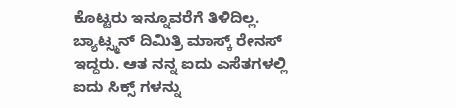ಕೊಟ್ಟರು ಇನ್ನೂವರೆಗೆ ತಿಳಿದಿಲ್ಲ. ಬ್ಯಾಟ್ಸ್ಮನ್ ದಿಮಿತ್ರಿ ಮಾಸ್ಕ್ ರೇನಸ್ ಇದ್ದರು. ಆತ ನನ್ನ ಐದು ಎಸೆತಗಳಲ್ಲಿ ಐದು ಸಿಕ್ಸ್ ಗಳನ್ನು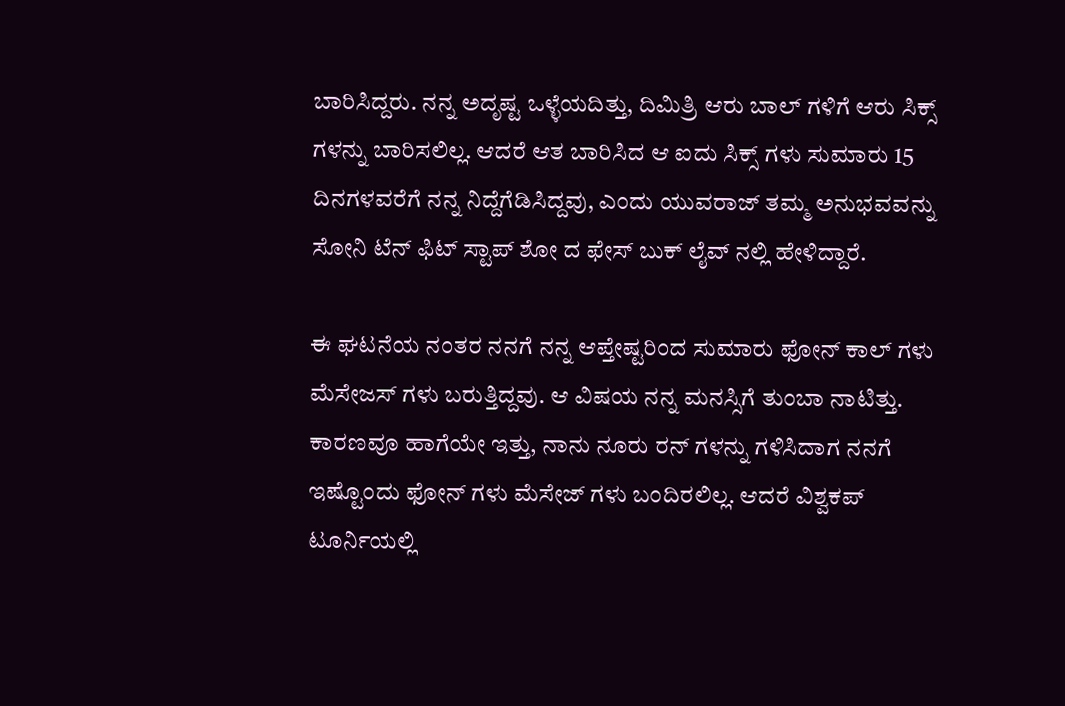ಬಾರಿಸಿದ್ದರು. ನನ್ನ ಅದೃಷ್ಟ ಒಳ್ಳೆಯದಿತ್ತು, ದಿಮಿತ್ರಿ ಆರು ಬಾಲ್ ಗಳಿಗೆ ಆರು ಸಿಕ್ಸ್ ಗಳನ್ನು ಬಾರಿಸಲಿಲ್ಲ. ಆದರೆ ಆತ ಬಾರಿಸಿದ ಆ ಐದು ಸಿಕ್ಸ್ ಗಳು ಸುಮಾರು 15 ದಿನಗಳವರೆಗೆ ನನ್ನ ನಿದ್ದೆಗೆಡಿಸಿದ್ದವು, ಎಂದು ಯುವರಾಜ್ ತಮ್ಮ ಅನುಭವವನ್ನು ಸೋನಿ ಟೆನ್ ಫಿಟ್ ಸ್ಟಾಪ್ ಶೋ ದ ಫೇಸ್ ಬುಕ್ ಲೈವ್ ನಲ್ಲಿ ಹೇಳಿದ್ದಾರೆ.

ಈ ಘಟನೆಯ ನಂತರ ನನಗೆ ನನ್ನ ಆಪ್ತೇಷ್ಟರಿಂದ ಸುಮಾರು ಫೋನ್ ಕಾಲ್ ಗಳು ಮೆಸೇಜಸ್ ಗಳು ಬರುತ್ತಿದ್ದವು. ಆ ವಿಷಯ ನನ್ನ ಮನಸ್ಸಿಗೆ ತುಂಬಾ ನಾಟಿತ್ತು. ಕಾರಣವೂ ಹಾಗೆಯೇ ಇತ್ತು, ನಾನು ನೂರು ರನ್ ಗಳನ್ನು ಗಳಿಸಿದಾಗ ನನಗೆ ಇಷ್ಟೊಂದು ಫೋನ್ ಗಳು ಮೆಸೇಜ್ ಗಳು ಬಂದಿರಲಿಲ್ಲ. ಆದರೆ ವಿಶ್ವಕಪ್ ಟೂರ್ನಿಯಲ್ಲಿ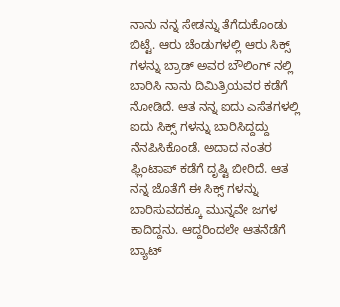ನಾನು ನನ್ನ ಸೇಡನ್ನು ತೆಗೆದುಕೊಂಡು ಬಿಟ್ಟೆ. ಆರು ಚೆಂಡುಗಳಲ್ಲಿ ಆರು ಸಿಕ್ಸ್ ಗಳನ್ನು ಬ್ರಾಡ್ ಅವರ ಬೌಲಿಂಗ್ ನಲ್ಲಿ ಬಾರಿಸಿ ನಾನು ದಿಮಿತ್ರಿಯವರ ಕಡೆಗೆ ನೋಡಿದೆ. ಆತ ನನ್ನ ಐದು ಎಸೆತಗಳಲ್ಲಿ ಐದು ಸಿಕ್ಸ್ ಗಳನ್ನು ಬಾರಿಸಿದ್ದದ್ದು ನೆನಪಿಸಿಕೊಂಡೆ. ಅದಾದ ನಂತರ ಫ್ಲಿಂಟಾಪ್ ಕಡೆಗೆ ದೃಷ್ಟಿ ಬೀರಿದೆ. ಆತ ನನ್ನ ಜೊತೆಗೆ ಈ ಸಿಕ್ಸ್ ಗಳನ್ನು ಬಾರಿಸುವದಕ್ಕೂ ಮುನ್ನವೇ ಜಗಳ ಕಾದಿದ್ದನು. ಆದ್ದರಿಂದಲೇ ಆತನೆಡೆಗೆ ಬ್ಯಾಟ್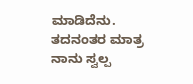ಮಾಡಿದೆನು. ತದನಂತರ ಮಾತ್ರ ನಾನು ಸ್ವಲ್ಪ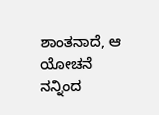ಶಾಂತನಾದೆ, ಆ ಯೋಚನೆ ನನ್ನಿಂದ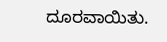ದೂರವಾಯಿತು.